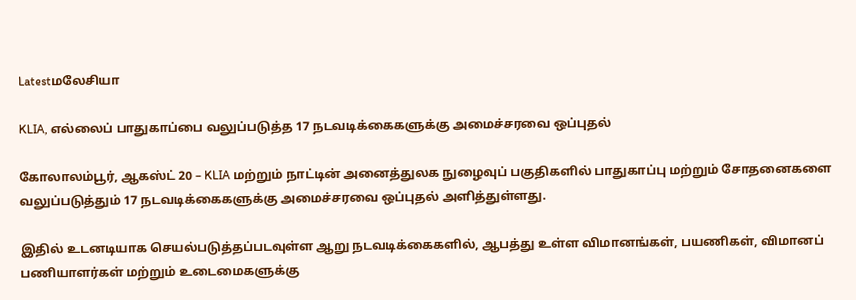Latestமலேசியா

KLIA, எல்லைப் பாதுகாப்பை வலுப்படுத்த 17 நடவடிக்கைகளுக்கு அமைச்சரவை ஒப்புதல்

கோலாலம்பூர், ஆகஸ்ட் 20 – KLIA மற்றும் நாட்டின் அனைத்துலக நுழைவுப் பகுதிகளில் பாதுகாப்பு மற்றும் சோதனைகளை வலுப்படுத்தும் 17 நடவடிக்கைகளுக்கு அமைச்சரவை ஒப்புதல் அளித்துள்ளது.

இதில் உடனடியாக செயல்படுத்தப்படவுள்ள ஆறு நடவடிக்கைகளில், ஆபத்து உள்ள விமானங்கள், பயணிகள், விமானப் பணியாளர்கள் மற்றும் உடைமைகளுக்கு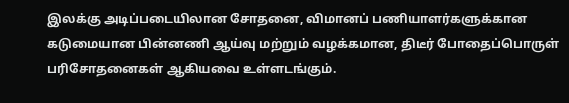இலக்கு அடிப்படையிலான சோதனை, விமானப் பணியாளர்களுக்கான கடுமையான பின்னணி ஆய்வு மற்றும் வழக்கமான, திடீர் போதைப்பொருள் பரிசோதனைகள் ஆகியவை உள்ளடங்கும்.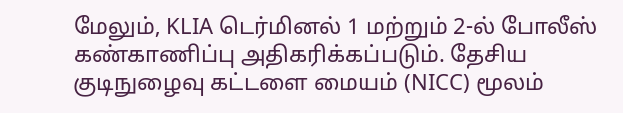மேலும், KLIA டெர்மினல் 1 மற்றும் 2-ல் போலீஸ் கண்காணிப்பு அதிகரிக்கப்படும். தேசிய குடிநுழைவு கட்டளை மையம் (NICC) மூலம்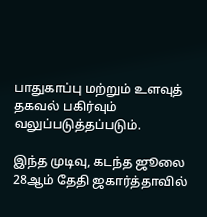பாதுகாப்பு மற்றும் உளவுத் தகவல் பகிர்வும் வலுப்படுத்தப்படும்.

இந்த முடிவு, கடந்த ஜூலை 28ஆம் தேதி ஜகார்த்தாவில்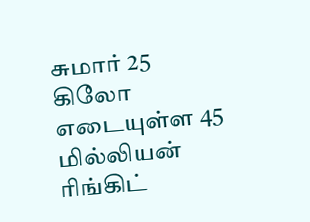சுமார் 25 கிலோ எடையுள்ள 45 மில்லியன் ரிங்கிட்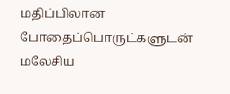மதிப்பிலான போதைப்பொருட்களுடன் மலேசிய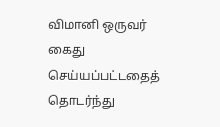விமானி ஒருவர் கைது செய்யப்பட்டதைத் தொடர்ந்து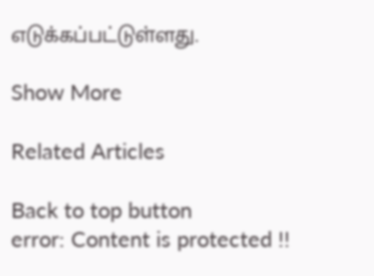எடுக்கப்பட்டுள்ளது.

Show More

Related Articles

Back to top button
error: Content is protected !!